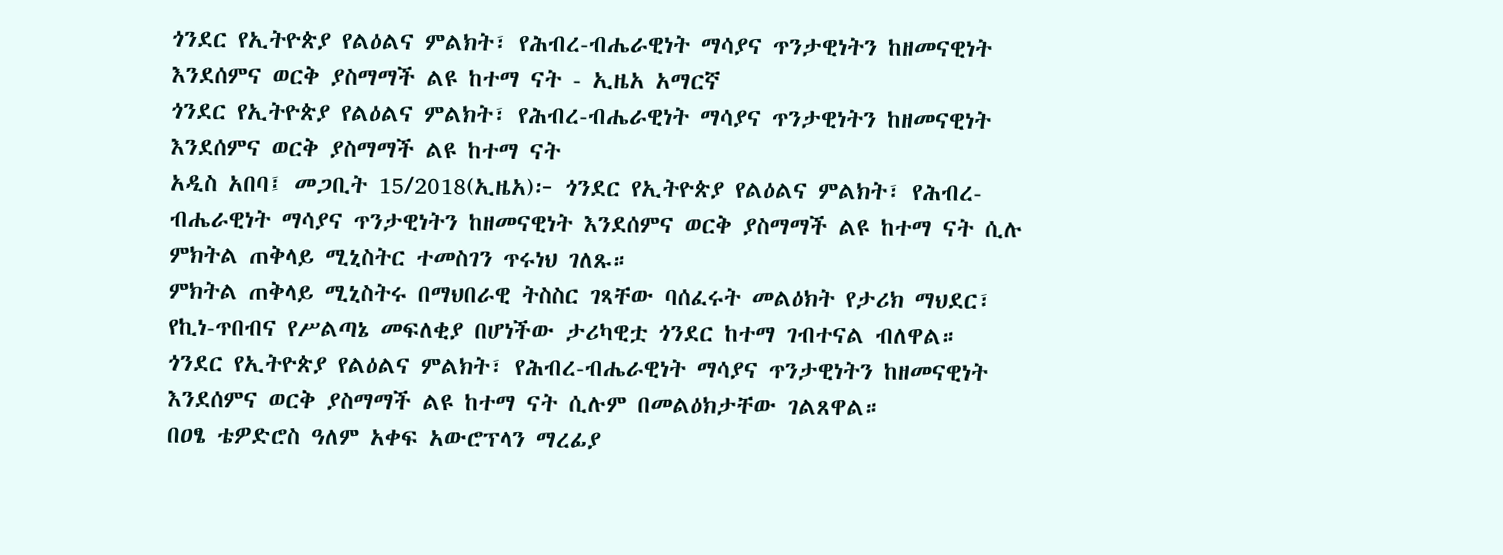ጎንደር የኢትዮጵያ የልዕልና ምልክት፣ የሕብረ-ብሔራዊነት ማሳያና ጥንታዊነትን ከዘመናዊነት እንደሰምና ወርቅ ያስማማች ልዩ ከተማ ናት - ኢዜአ አማርኛ
ጎንደር የኢትዮጵያ የልዕልና ምልክት፣ የሕብረ-ብሔራዊነት ማሳያና ጥንታዊነትን ከዘመናዊነት እንደሰምና ወርቅ ያስማማች ልዩ ከተማ ናት
አዲስ አበባ፤ መጋቢት 15/2018(ኢዜአ)፦ ጎንደር የኢትዮጵያ የልዕልና ምልክት፣ የሕብረ-ብሔራዊነት ማሳያና ጥንታዊነትን ከዘመናዊነት እንደሰምና ወርቅ ያስማማች ልዩ ከተማ ናት ሲሉ ምክትል ጠቅላይ ሚኒስትር ተመስገን ጥሩነህ ገለጹ።
ምክትል ጠቅላይ ሚኒስትሩ በማህበራዊ ትስስር ገጻቸው ባሰፈሩት መልዕክት የታሪክ ማህደር፣ የኪነ-ጥበብና የሥልጣኔ መፍለቂያ በሆነችው ታሪካዊቷ ጎንደር ከተማ ገብተናል ብለዋል።
ጎንደር የኢትዮጵያ የልዕልና ምልክት፣ የሕብረ-ብሔራዊነት ማሳያና ጥንታዊነትን ከዘመናዊነት እንደሰምና ወርቅ ያስማማች ልዩ ከተማ ናት ሲሉም በመልዕክታቸው ገልጸዋል።
በዐፄ ቴዎድሮስ ዓለም አቀፍ አውሮፕላን ማረፊያ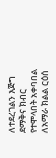ለተደረገልን እጅግ ደማቅና ክብር የተሞላበት አቀባበል ለአማራ ክልል ርዕሰ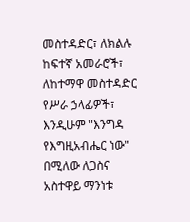መስተዳድር፣ ለክልሉ ከፍተኛ አመራሮች፣ ለከተማዋ መስተዳድር የሥራ ኃላፊዎች፣ እንዲሁም "እንግዳ የእግዚአብሔር ነው" በሚለው ለጋስና አስተዋይ ማንነቱ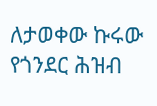ለታወቀው ኩሩው የጎንደር ሕዝብ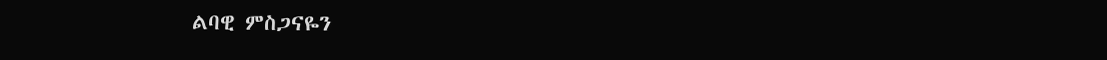ልባዊ ምስጋናዬን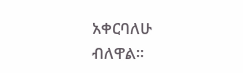አቀርባለሁ ብለዋል።